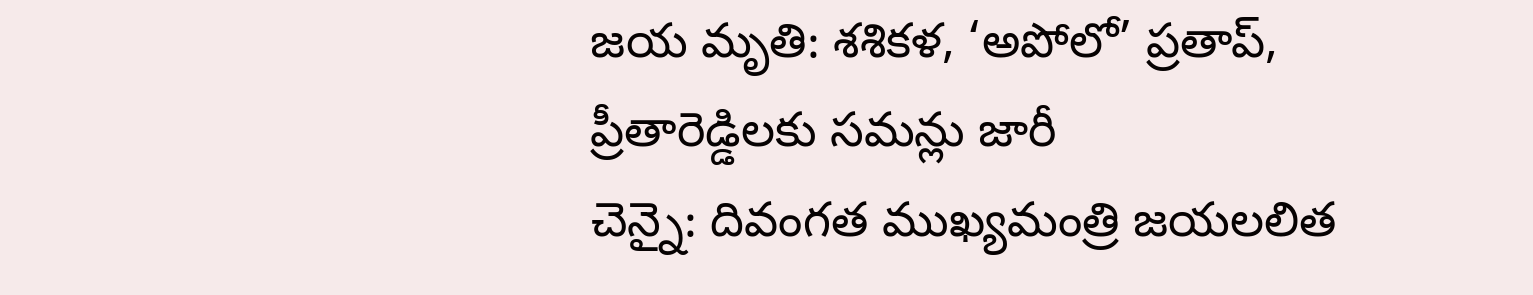జయ మృతి: శశికళ, ‘అపోలో’ ప్రతాప్, ప్రీతారెడ్డిలకు సమన్లు జారీ
చెన్నై: దివంగత ముఖ్యమంత్రి జయలలిత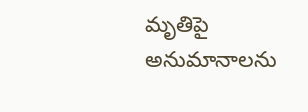మృతిపై అనుమానాలను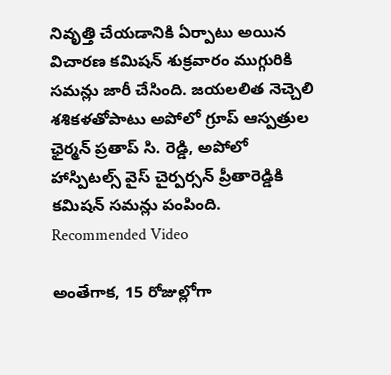నివృత్తి చేయడానికి ఏర్పాటు అయిన విచారణ కమిషన్ శుక్రవారం ముగ్గురికి సమన్లు జారీ చేసింది. జయలలిత నెచ్చెలి శశికళతోపాటు అపోలో గ్రూప్ ఆస్పత్రుల ఛైర్మన్ ప్రతాప్ సి. రెడ్డి, అపోలో హాస్పిటల్స్ వైస్ చైర్పర్సన్ ప్రీతారెడ్డికి కమిషన్ సమన్లు పంపింది.
Recommended Video

అంతేగాక, 15 రోజుల్లోగా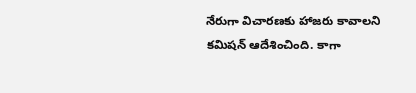నేరుగా విచారణకు హాజరు కావాలని కమిషన్ ఆదేశించింది. కాగా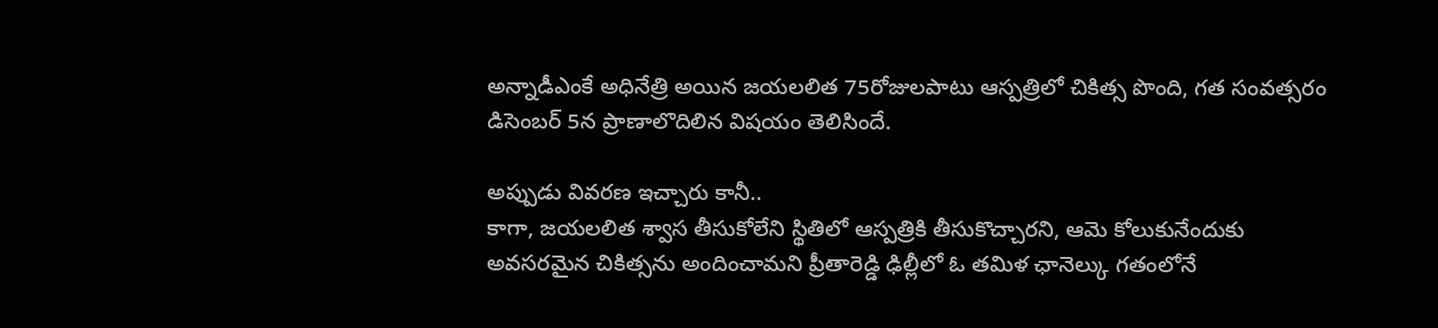అన్నాడీఎంకే అధినేత్రి అయిన జయలలిత 75రోజులపాటు ఆస్పత్రిలో చికిత్స పొంది, గత సంవత్సరం డిసెంబర్ 5న ప్రాణాలొదిలిన విషయం తెలిసిందే.

అప్పుడు వివరణ ఇచ్చారు కానీ..
కాగా, జయలలిత శ్వాస తీసుకోలేని స్థితిలో ఆస్పత్రికి తీసుకొచ్చారని, ఆమె కోలుకునేందుకు అవసరమైన చికిత్సను అందించామని ప్రీతారెడ్డి ఢిల్లీలో ఓ తమిళ ఛానెల్కు గతంలోనే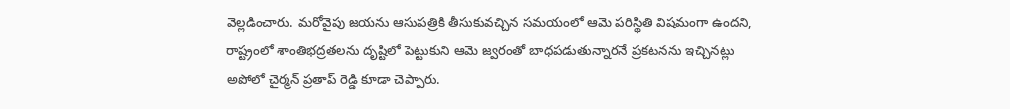వెల్లడించారు. మరోవైపు జయను ఆసుపత్రికి తీసుకువచ్చిన సమయంలో ఆమె పరిస్థితి విషమంగా ఉందని, రాష్ట్రంలో శాంతిభద్రతలను దృష్టిలో పెట్టుకుని ఆమె జ్వరంతో బాధపడుతున్నారనే ప్రకటనను ఇచ్చినట్లు అపోలో చైర్మన్ ప్రతాప్ రెడ్డి కూడా చెప్పారు.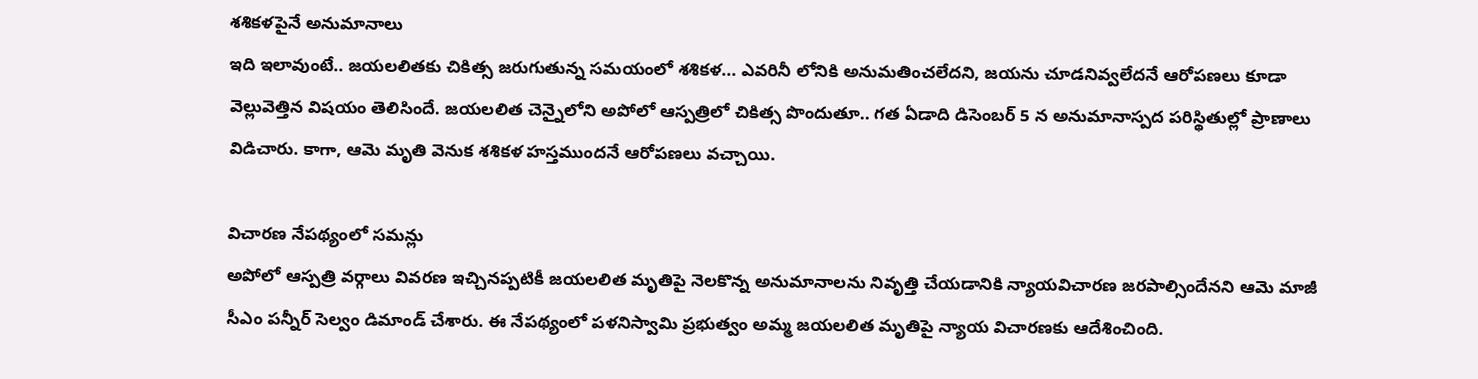శశికళపైనే అనుమానాలు
ఇది ఇలావుంటే.. జయలలితకు చికిత్స జరుగుతున్న సమయంలో శశికళ... ఎవరినీ లోనికి అనుమతించలేదని, జయను చూడనివ్వలేదనే ఆరోపణలు కూడా వెల్లువెత్తిన విషయం తెలిసిందే. జయలలిత చెన్నైలోని అపోలో ఆస్పత్రిలో చికిత్స పొందుతూ.. గత ఏడాది డిసెంబర్ 5 న అనుమానాస్పద పరిస్థితుల్లో ప్రాణాలు విడిచారు. కాగా, ఆమె మృతి వెనుక శశికళ హస్తముందనే ఆరోపణలు వచ్చాయి.

విచారణ నేపథ్యంలో సమన్లు
అపోలో ఆస్పత్రి వర్గాలు వివరణ ఇచ్చినప్పటికీ జయలలిత మృతిపై నెలకొన్న అనుమానాలను నివృత్తి చేయడానికి న్యాయవిచారణ జరపాల్సిందేనని ఆమె మాజీ సీఎం పన్నీర్ సెల్వం డిమాండ్ చేశారు. ఈ నేపథ్యంలో పళనిస్వామి ప్రభుత్వం అమ్మ జయలలిత మృతిపై న్యాయ విచారణకు ఆదేశించింది.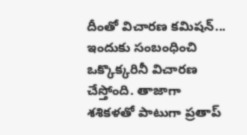దీంతో విచారణ కమిషన్... ఇందుకు సంబంధించి ఒక్కొక్కరినీ విచారణ చేస్తోంది. తాజాగా శశికళతో పాటుగా ప్రతాప్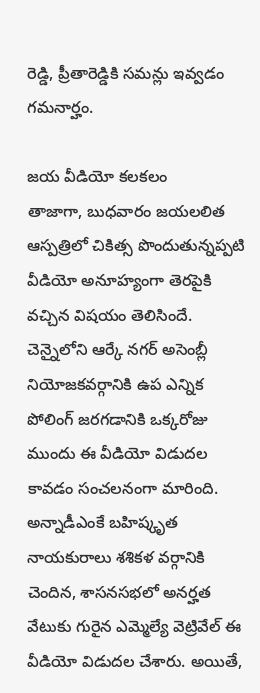రెడ్డి, ప్రీతారెడ్డికి సమన్లు ఇవ్వడం గమనార్హం.

జయ వీడియో కలకలం
తాజాగా, బుధవారం జయలలిత ఆస్పత్రిలో చికిత్స పొందుతున్నప్పటి వీడియో అనూహ్యంగా తెరపైకి వచ్చిన విషయం తెలిసిందే. చెన్నైలోని ఆర్కే నగర్ అసెంబ్లీ నియోజకవర్గానికి ఉప ఎన్నిక పోలింగ్ జరగడానికి ఒక్కరోజు ముందు ఈ వీడియో విడుదల కావడం సంచలనంగా మారింది. అన్నాడీఎంకే బహిష్కృత నాయకురాలు శశికళ వర్గానికి చెందిన, శాసనసభలో అనర్హత వేటుకు గురైన ఎమ్మెల్యే వెట్రివేల్ ఈ వీడియో విడుదల చేశారు. అయితే,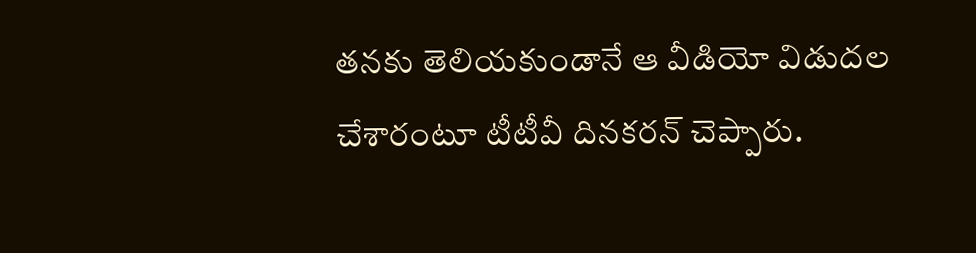తనకు తెలియకుండానే ఆ వీడియో విడుదల చేశారంటూ టీటీవీ దినకరన్ చెప్పారు.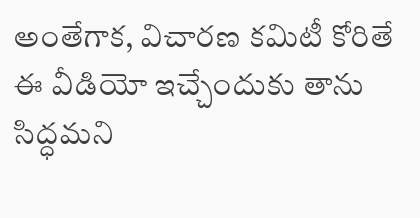అంతేగాక, విచారణ కమిటీ కోరితే ఈ వీడియో ఇచ్చేందుకు తాను సిద్ధమని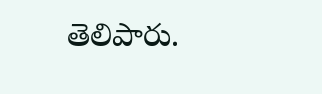తెలిపారు.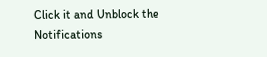Click it and Unblock the Notifications